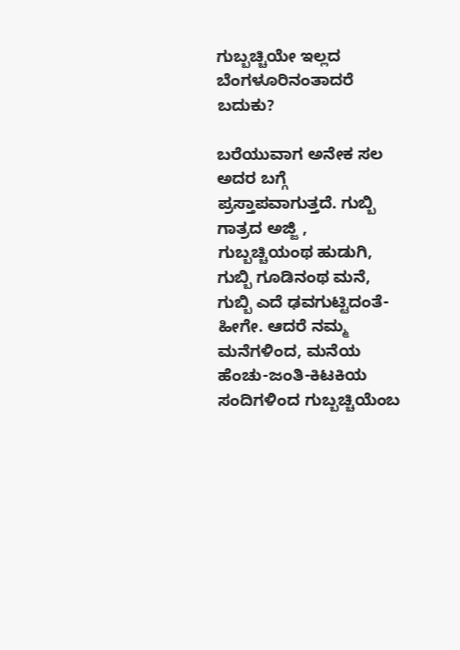ಗುಬ್ಬಚ್ಚಿಯೇ ಇಲ್ಲದ ಬೆಂಗಳೂರಿನಂತಾದರೆ ಬದುಕು?

ಬರೆಯುವಾಗ ಅನೇಕ ಸಲ ಅದರ ಬಗ್ಗೆ ಪ್ರಸ್ತಾಪವಾಗುತ್ತದೆ. ಗುಬ್ಬಿ ಗಾತ್ರದ ಅಜ್ಜಿ , ಗುಬ್ಬಚ್ಚಿಯಂಥ ಹುಡುಗಿ, ಗುಬ್ಬಿ ಗೂಡಿನಂಥ ಮನೆ, ಗುಬ್ಬಿ ಎದೆ ಢವಗುಟ್ಟಿದಂತೆ- ಹೀಗೇ. ಆದರೆ ನಮ್ಮ ಮನೆಗಳಿಂದ, ಮನೆಯ ಹೆಂಚು-ಜಂತಿ-ಕಿಟಕಿಯ ಸಂದಿಗಳಿಂದ ಗುಬ್ಬಚ್ಚಿಯೆಂಬ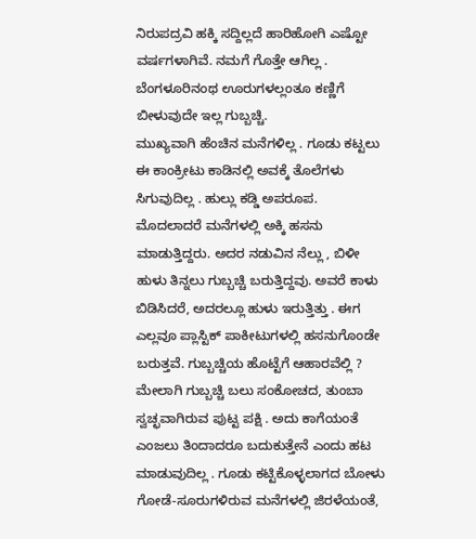ನಿರುಪದ್ರವಿ ಹಕ್ಕಿ ಸದ್ದಿಲ್ಲದೆ ಹಾರಿಹೋಗಿ ಎಷ್ಟೋ ವರ್ಷಗಳಾಗಿವೆ. ನಮಗೆ ಗೊತ್ತೇ ಆಗಿಲ್ಲ . ಬೆಂಗಳೂರಿನಂಥ ಊರುಗಳಲ್ಲಂತೂ ಕಣ್ಣಿಗೆ ಬೀಳುವುದೇ ಇಲ್ಲ ಗುಬ್ಬಚ್ಚಿ.
ಮುಖ್ಯವಾಗಿ ಹೆಂಚಿನ ಮನೆಗಳಿಲ್ಲ . ಗೂಡು ಕಟ್ಟಲು ಈ ಕಾಂಕ್ರೀಟು ಕಾಡಿನಲ್ಲಿ ಅವಕ್ಕೆ ತೊಲೆಗಳು ಸಿಗುವುದಿಲ್ಲ . ಹುಲ್ಲು ಕಡ್ಡಿ ಅಪರೂಪ. ಮೊದಲಾದರೆ ಮನೆಗಳಲ್ಲಿ ಅಕ್ಕಿ ಹಸನು ಮಾಡುತ್ತಿದ್ದರು. ಅದರ ನಡುವಿನ ನೆಲ್ಲು , ಬಿಳೀ ಹುಳು ತಿನ್ನಲು ಗುಬ್ಬಚ್ಚಿ ಬರುತ್ತಿದ್ದವು. ಅವರೆ ಕಾಳು ಬಿಡಿಸಿದರೆ, ಅದರಲ್ಲೂ ಹುಳು ಇರುತ್ತಿತ್ತು . ಈಗ ಎಲ್ಲವೂ ಪ್ಲಾಸ್ಟಿಕ್ ಪಾಕೀಟುಗಳಲ್ಲಿ ಹಸನುಗೊಂಡೇ ಬರುತ್ತವೆ. ಗುಬ್ಬಚ್ಚಿಯ ಹೊಟ್ಟೆಗೆ ಆಹಾರವೆಲ್ಲಿ ? ಮೇಲಾಗಿ ಗುಬ್ಬಚ್ಚಿ ಬಲು ಸಂಕೋಚದ, ತುಂಬಾ ಸ್ವಚ್ಛವಾಗಿರುವ ಪುಟ್ಟ ಪಕ್ಷಿ . ಅದು ಕಾಗೆಯಂತೆ ಎಂಜಲು ತಿಂದಾದರೂ ಬದುಕುತ್ತೇನೆ ಎಂದು ಹಟ ಮಾಡುವುದಿಲ್ಲ . ಗೂಡು ಕಟ್ಟಿಕೊಳ್ಳಲಾಗದ ಬೋಳು ಗೋಡೆ-ಸೂರುಗಳಿರುವ ಮನೆಗಳಲ್ಲಿ ಜಿರಳೆಯಂತೆ,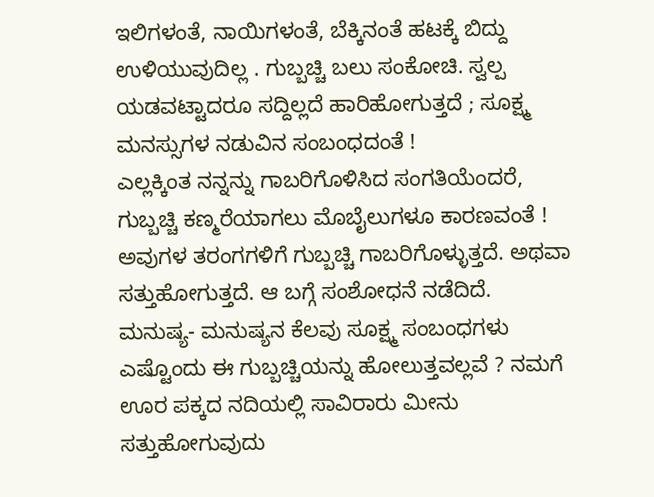ಇಲಿಗಳಂತೆ, ನಾಯಿಗಳಂತೆ, ಬೆಕ್ಕಿನಂತೆ ಹಟಕ್ಕೆ ಬಿದ್ದು ಉಳಿಯುವುದಿಲ್ಲ . ಗುಬ್ಬಚ್ಚಿ ಬಲು ಸಂಕೋಚಿ. ಸ್ವಲ್ಪ ಯಡವಟ್ಟಾದರೂ ಸದ್ದಿಲ್ಲದೆ ಹಾರಿಹೋಗುತ್ತದೆ ; ಸೂಕ್ಷ್ಮ ಮನಸ್ಸುಗಳ ನಡುವಿನ ಸಂಬಂಧದಂತೆ !
ಎಲ್ಲಕ್ಕಿಂತ ನನ್ನನ್ನು ಗಾಬರಿಗೊಳಿಸಿದ ಸಂಗತಿಯೆಂದರೆ, ಗುಬ್ಬಚ್ಚಿ ಕಣ್ಮರೆಯಾಗಲು ಮೊಬೈಲುಗಳೂ ಕಾರಣವಂತೆ ! ಅವುಗಳ ತರಂಗಗಳಿಗೆ ಗುಬ್ಬಚ್ಚಿ ಗಾಬರಿಗೊಳ್ಳುತ್ತದೆ. ಅಥವಾ ಸತ್ತುಹೋಗುತ್ತದೆ. ಆ ಬಗ್ಗೆ ಸಂಶೋಧನೆ ನಡೆದಿದೆ.
ಮನುಷ್ಯ- ಮನುಷ್ಯನ ಕೆಲವು ಸೂಕ್ಷ್ಮ ಸಂಬಂಧಗಳು ಎಷ್ಟೊಂದು ಈ ಗುಬ್ಬಚ್ಚಿಯನ್ನು ಹೋಲುತ್ತವಲ್ಲವೆ ? ನಮಗೆ ಊರ ಪಕ್ಕದ ನದಿಯಲ್ಲಿ ಸಾವಿರಾರು ಮೀನು ಸತ್ತುಹೋಗುವುದು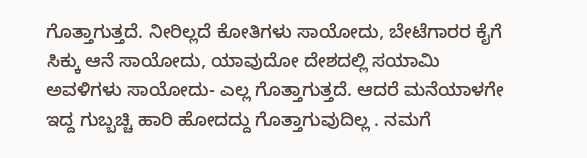ಗೊತ್ತಾಗುತ್ತದೆ. ನೀರಿಲ್ಲದೆ ಕೋತಿಗಳು ಸಾಯೋದು, ಬೇಟೆಗಾರರ ಕೈಗೆ ಸಿಕ್ಕು ಆನೆ ಸಾಯೋದು, ಯಾವುದೋ ದೇಶದಲ್ಲಿ ಸಯಾಮಿ ಅವಳಿಗಳು ಸಾಯೋದು- ಎಲ್ಲ ಗೊತ್ತಾಗುತ್ತದೆ. ಆದರೆ ಮನೆಯಾಳಗೇ ಇದ್ದ ಗುಬ್ಬಚ್ಚಿ ಹಾರಿ ಹೋದದ್ದು ಗೊತ್ತಾಗುವುದಿಲ್ಲ . ನಮಗೆ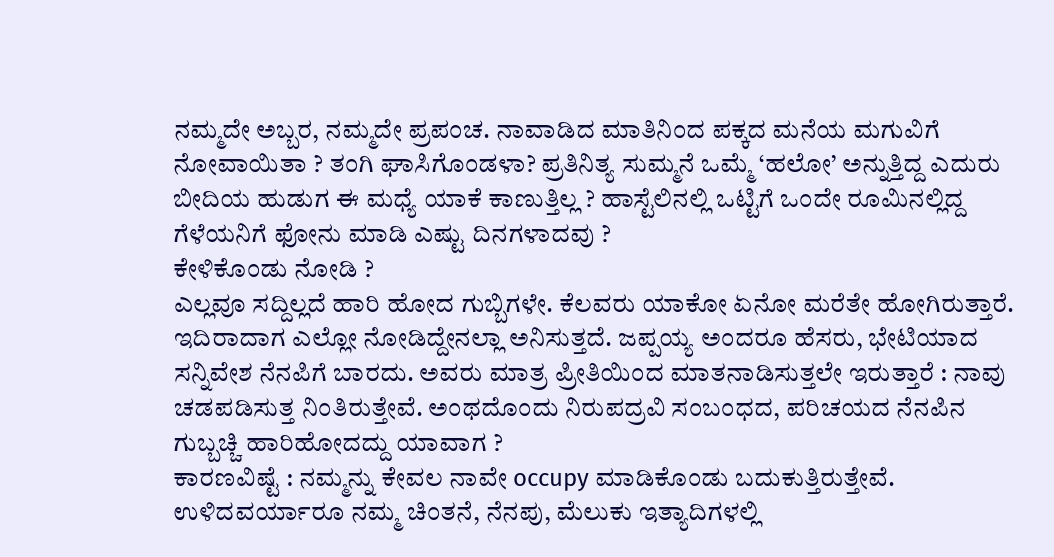ನಮ್ಮದೇ ಅಬ್ಬರ, ನಮ್ಮದೇ ಪ್ರಪಂಚ. ನಾವಾಡಿದ ಮಾತಿನಿಂದ ಪಕ್ಕದ ಮನೆಯ ಮಗುವಿಗೆ ನೋವಾಯಿತಾ ? ತಂಗಿ ಘಾಸಿಗೊಂಡಳಾ? ಪ್ರತಿನಿತ್ಯ ಸುಮ್ಮನೆ ಒಮ್ಮೆ ‘ಹಲೋ’ ಅನ್ನುತ್ತಿದ್ದ ಎದುರು ಬೀದಿಯ ಹುಡುಗ ಈ ಮಧ್ಯೆ ಯಾಕೆ ಕಾಣುತ್ತಿಲ್ಲ ? ಹಾಸ್ಟೆಲಿನಲ್ಲಿ ಒಟ್ಟಿಗೆ ಒಂದೇ ರೂಮಿನಲ್ಲಿದ್ದ ಗೆಳೆಯನಿಗೆ ಫೋನು ಮಾಡಿ ಎಷ್ಟು ದಿನಗಳಾದವು ?
ಕೇಳಿಕೊಂಡು ನೋಡಿ ?
ಎಲ್ಲವೂ ಸದ್ದಿಲ್ಲದೆ ಹಾರಿ ಹೋದ ಗುಬ್ಬಿಗಳೇ. ಕೆಲವರು ಯಾಕೋ ಏನೋ ಮರೆತೇ ಹೋಗಿರುತ್ತಾರೆ. ಇದಿರಾದಾಗ ಎಲ್ಲೋ ನೋಡಿದ್ದೇನಲ್ಲಾ ಅನಿಸುತ್ತದೆ. ಜಪ್ಪಯ್ಯ ಅಂದರೂ ಹೆಸರು, ಭೇಟಿಯಾದ ಸನ್ನಿವೇಶ ನೆನಪಿಗೆ ಬಾರದು. ಅವರು ಮಾತ್ರ ಪ್ರೀತಿಯಿಂದ ಮಾತನಾಡಿಸುತ್ತಲೇ ಇರುತ್ತಾರೆ : ನಾವು ಚಡಪಡಿಸುತ್ತ ನಿಂತಿರುತ್ತೇವೆ. ಅಂಥದೊಂದು ನಿರುಪದ್ರವಿ ಸಂಬಂಧದ, ಪರಿಚಯದ ನೆನಪಿನ ಗುಬ್ಬಚ್ಚಿ ಹಾರಿಹೋದದ್ದು ಯಾವಾಗ ?
ಕಾರಣವಿಷ್ಟೆ : ನಮ್ಮನ್ನು ಕೇವಲ ನಾವೇ occupy ಮಾಡಿಕೊಂಡು ಬದುಕುತ್ತಿರುತ್ತೇವೆ. ಉಳಿದವರ್ಯಾರೂ ನಮ್ಮ ಚಿಂತನೆ, ನೆನಪು, ಮೆಲುಕು ಇತ್ಯಾದಿಗಳಲ್ಲಿ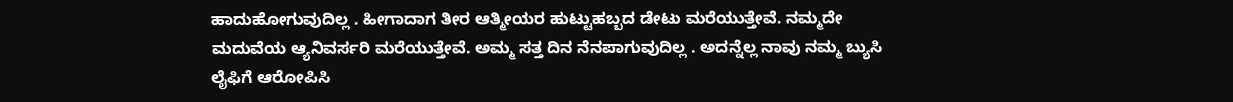ಹಾದುಹೋಗುವುದಿಲ್ಲ . ಹೀಗಾದಾಗ ತೀರ ಆತ್ಮೀಯರ ಹುಟ್ಟುಹಬ್ಬದ ಡೇಟು ಮರೆಯುತ್ತೇವೆ. ನಮ್ಮದೇ ಮದುವೆಯ ಆ್ಯನಿವರ್ಸರಿ ಮರೆಯುತ್ತೇವೆ. ಅಮ್ಮ ಸತ್ತ ದಿನ ನೆನಪಾಗುವುದಿಲ್ಲ . ಅದನ್ನೆಲ್ಲ ನಾವು ನಮ್ಮ ಬ್ಯುಸಿ ಲೈಫಿಗೆ ಆರೋಪಿಸಿ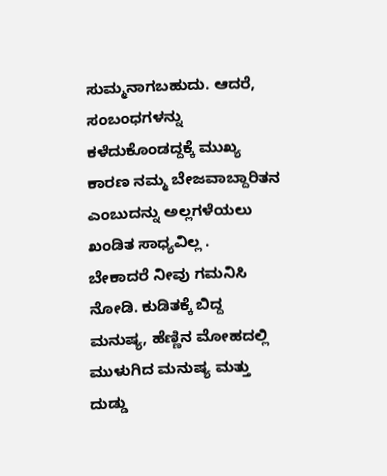ಸುಮ್ಮನಾಗಬಹುದು. ಆದರೆ, ಸಂಬಂಧಗಳನ್ನು ಕಳೆದುಕೊಂಡದ್ದಕ್ಕೆ ಮುಖ್ಯ ಕಾರಣ ನಮ್ಮ ಬೇಜವಾಬ್ದಾರಿತನ ಎಂಬುದನ್ನು ಅಲ್ಲಗಳೆಯಲು ಖಂಡಿತ ಸಾಧ್ಯವಿಲ್ಲ .
ಬೇಕಾದರೆ ನೀವು ಗಮನಿಸಿ ನೋಡಿ. ಕುಡಿತಕ್ಕೆ ಬಿದ್ದ ಮನುಷ್ಯ, ಹೆಣ್ಣಿನ ಮೋಹದಲ್ಲಿ ಮುಳುಗಿದ ಮನುಷ್ಯ ಮತ್ತು ದುಡ್ಡು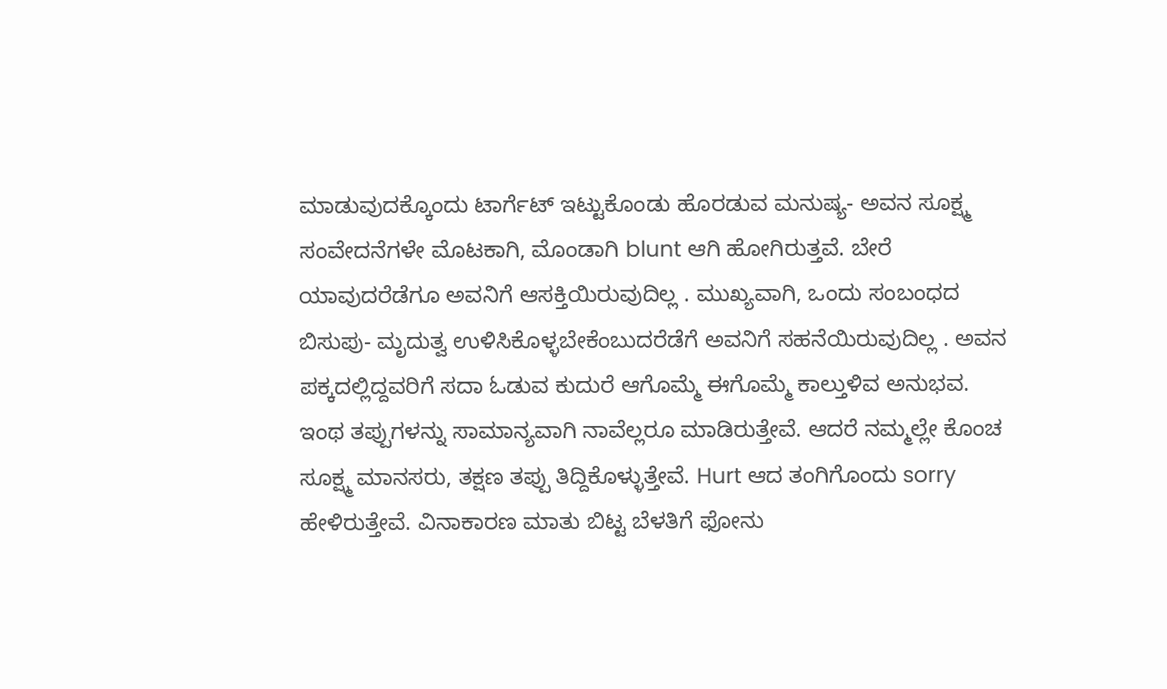ಮಾಡುವುದಕ್ಕೊಂದು ಟಾರ್ಗೆಟ್ ಇಟ್ಟುಕೊಂಡು ಹೊರಡುವ ಮನುಷ್ಯ- ಅವನ ಸೂಕ್ಷ್ಮ ಸಂವೇದನೆಗಳೇ ಮೊಟಕಾಗಿ, ಮೊಂಡಾಗಿ blunt ಆಗಿ ಹೋಗಿರುತ್ತವೆ. ಬೇರೆ ಯಾವುದರೆಡೆಗೂ ಅವನಿಗೆ ಆಸಕ್ತಿಯಿರುವುದಿಲ್ಲ . ಮುಖ್ಯವಾಗಿ, ಒಂದು ಸಂಬಂಧದ ಬಿಸುಪು- ಮೃದುತ್ವ ಉಳಿಸಿಕೊಳ್ಳಬೇಕೆಂಬುದರೆಡೆಗೆ ಅವನಿಗೆ ಸಹನೆಯಿರುವುದಿಲ್ಲ . ಅವನ ಪಕ್ಕದಲ್ಲಿದ್ದವರಿಗೆ ಸದಾ ಓಡುವ ಕುದುರೆ ಆಗೊಮ್ಮೆ ಈಗೊಮ್ಮೆ ಕಾಲ್ತುಳಿವ ಅನುಭವ.
ಇಂಥ ತಪ್ಪುಗಳನ್ನು ಸಾಮಾನ್ಯವಾಗಿ ನಾವೆಲ್ಲರೂ ಮಾಡಿರುತ್ತೇವೆ. ಆದರೆ ನಮ್ಮಲ್ಲೇ ಕೊಂಚ ಸೂಕ್ಷ್ಮ ಮಾನಸರು, ತಕ್ಷಣ ತಪ್ಪು ತಿದ್ದಿಕೊಳ್ಳುತ್ತೇವೆ. Hurt ಆದ ತಂಗಿಗೊಂದು sorry ಹೇಳಿರುತ್ತೇವೆ. ವಿನಾಕಾರಣ ಮಾತು ಬಿಟ್ಟ ಬೆಳತಿಗೆ ಫೋನು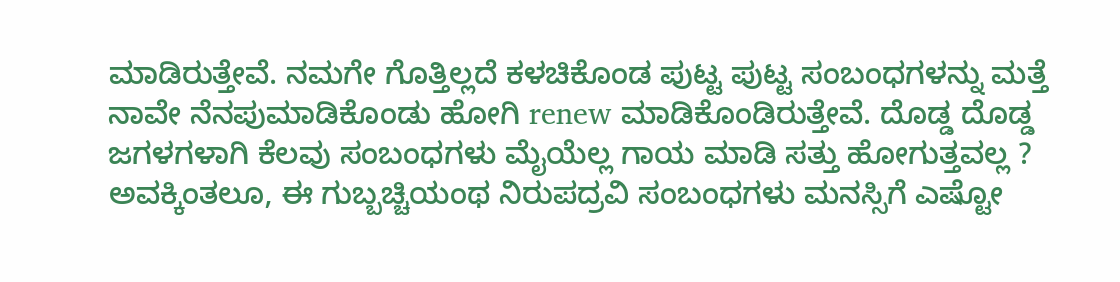ಮಾಡಿರುತ್ತೇವೆ. ನಮಗೇ ಗೊತ್ತಿಲ್ಲದೆ ಕಳಚಿಕೊಂಡ ಪುಟ್ಟ ಪುಟ್ಟ ಸಂಬಂಧಗಳನ್ನು ಮತ್ತೆ ನಾವೇ ನೆನಪುಮಾಡಿಕೊಂಡು ಹೋಗಿ renew ಮಾಡಿಕೊಂಡಿರುತ್ತೇವೆ. ದೊಡ್ಡ ದೊಡ್ಡ ಜಗಳಗಳಾಗಿ ಕೆಲವು ಸಂಬಂಧಗಳು ಮೈಯೆಲ್ಲ ಗಾಯ ಮಾಡಿ ಸತ್ತು ಹೋಗುತ್ತವಲ್ಲ ? ಅವಕ್ಕಿಂತಲೂ, ಈ ಗುಬ್ಬಚ್ಚಿಯಂಥ ನಿರುಪದ್ರವಿ ಸಂಬಂಧಗಳು ಮನಸ್ಸಿಗೆ ಎಷ್ಟೋ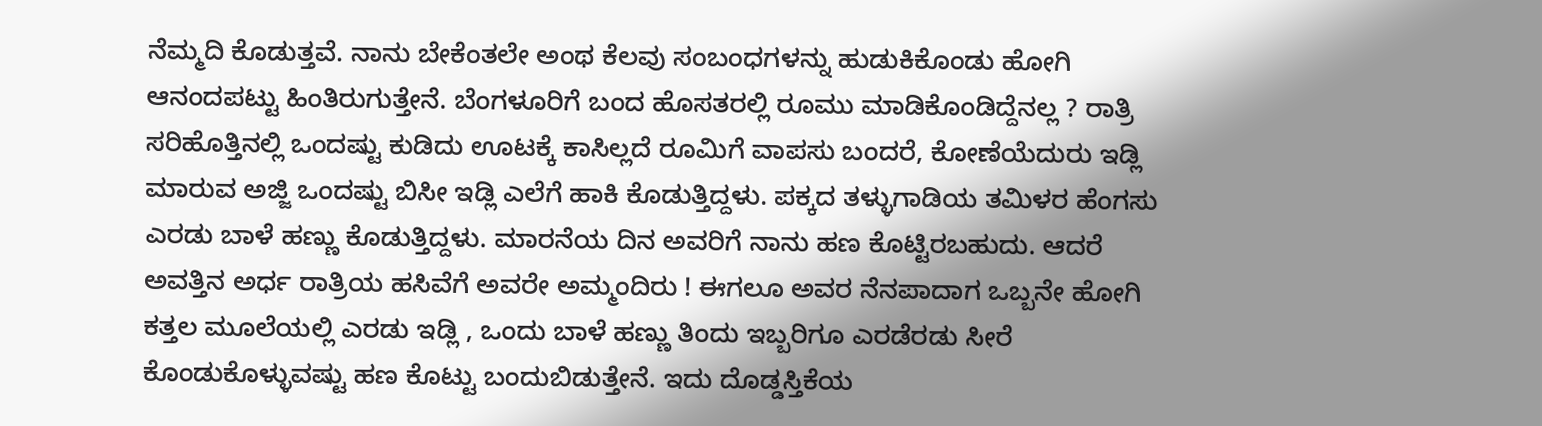ನೆಮ್ಮದಿ ಕೊಡುತ್ತವೆ. ನಾನು ಬೇಕೆಂತಲೇ ಅಂಥ ಕೆಲವು ಸಂಬಂಧಗಳನ್ನು ಹುಡುಕಿಕೊಂಡು ಹೋಗಿ ಆನಂದಪಟ್ಟು ಹಿಂತಿರುಗುತ್ತೇನೆ. ಬೆಂಗಳೂರಿಗೆ ಬಂದ ಹೊಸತರಲ್ಲಿ ರೂಮು ಮಾಡಿಕೊಂಡಿದ್ದೆನಲ್ಲ ? ರಾತ್ರಿ ಸರಿಹೊತ್ತಿನಲ್ಲಿ ಒಂದಷ್ಟು ಕುಡಿದು ಊಟಕ್ಕೆ ಕಾಸಿಲ್ಲದೆ ರೂಮಿಗೆ ವಾಪಸು ಬಂದರೆ, ಕೋಣೆಯೆದುರು ಇಡ್ಲಿ ಮಾರುವ ಅಜ್ಜಿ ಒಂದಷ್ಟು ಬಿಸೀ ಇಡ್ಲಿ ಎಲೆಗೆ ಹಾಕಿ ಕೊಡುತ್ತಿದ್ದಳು. ಪಕ್ಕದ ತಳ್ಳುಗಾಡಿಯ ತಮಿಳರ ಹೆಂಗಸು ಎರಡು ಬಾಳೆ ಹಣ್ಣು ಕೊಡುತ್ತಿದ್ದಳು. ಮಾರನೆಯ ದಿನ ಅವರಿಗೆ ನಾನು ಹಣ ಕೊಟ್ಟಿರಬಹುದು. ಆದರೆ ಅವತ್ತಿನ ಅರ್ಧ ರಾತ್ರಿಯ ಹಸಿವೆಗೆ ಅವರೇ ಅಮ್ಮಂದಿರು ! ಈಗಲೂ ಅವರ ನೆನಪಾದಾಗ ಒಬ್ಬನೇ ಹೋಗಿ ಕತ್ತಲ ಮೂಲೆಯಲ್ಲಿ ಎರಡು ಇಡ್ಲಿ , ಒಂದು ಬಾಳೆ ಹಣ್ಣು ತಿಂದು ಇಬ್ಬರಿಗೂ ಎರಡೆರಡು ಸೀರೆ ಕೊಂಡುಕೊಳ್ಳುವಷ್ಟು ಹಣ ಕೊಟ್ಟು ಬಂದುಬಿಡುತ್ತೇನೆ. ಇದು ದೊಡ್ಡಸ್ತಿಕೆಯ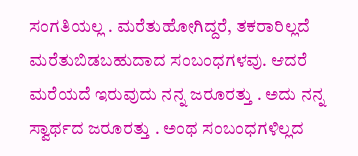ಸಂಗತಿಯಲ್ಲ . ಮರೆತುಹೋಗಿದ್ದರೆ, ತಕರಾರಿಲ್ಲದೆ ಮರೆತುಬಿಡಬಹುದಾದ ಸಂಬಂಧಗಳವು. ಆದರೆ ಮರೆಯದೆ ಇರುವುದು ನನ್ನ ಜರೂರತ್ತು . ಅದು ನನ್ನ ಸ್ವಾರ್ಥದ ಜರೂರತ್ತು . ಅಂಥ ಸಂಬಂಧಗಳಿಲ್ಲದ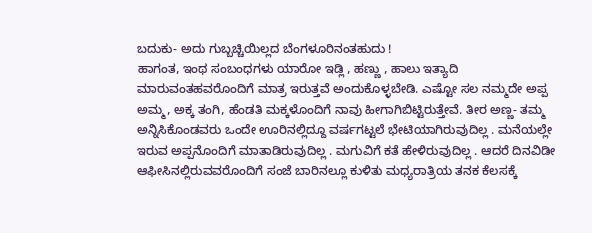ಬದುಕು- ಅದು ಗುಬ್ಬಚ್ಚಿಯಿಲ್ಲದ ಬೆಂಗಳೂರಿನಂತಹುದು !
ಹಾಗಂತ, ಇಂಥ ಸಂಬಂಧಗಳು ಯಾರೋ ಇಡ್ಲಿ , ಹಣ್ಣು , ಹಾಲು ಇತ್ಯಾದಿ ಮಾರುವಂತಹವರೊಂದಿಗೆ ಮಾತ್ರ ಇರುತ್ತವೆ ಅಂದುಕೊಳ್ಳಬೇಡಿ. ಎಷ್ಟೋ ಸಲ ನಮ್ಮದೇ ಅಪ್ಪ ಅಮ್ಮ, ಅಕ್ಕ ತಂಗಿ, ಹೆಂಡತಿ ಮಕ್ಕಳೊಂದಿಗೆ ನಾವು ಹೀಗಾಗಿಬಿಟ್ಟಿರುತ್ತೇವೆ. ತೀರ ಅಣ್ಣ- ತಮ್ಮ ಅನ್ನಿಸಿಕೊಂಡವರು ಒಂದೇ ಊರಿನಲ್ಲಿದ್ದೂ ವರ್ಷಗಟ್ಟಲೆ ಭೇಟಿಯಾಗಿರುವುದಿಲ್ಲ . ಮನೆಯಲ್ಲೇ ಇರುವ ಅಪ್ಪನೊಂದಿಗೆ ಮಾತಾಡಿರುವುದಿಲ್ಲ . ಮಗುವಿಗೆ ಕತೆ ಹೇಳಿರುವುದಿಲ್ಲ . ಆದರೆ ದಿನವಿಡೀ ಆಫೀಸಿನಲ್ಲಿರುವವರೊಂದಿಗೆ ಸಂಜೆ ಬಾರಿನಲ್ಲೂ ಕುಳಿತು ಮಧ್ಯರಾತ್ರಿಯ ತನಕ ಕೆಲಸಕ್ಕೆ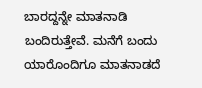ಬಾರದ್ದನ್ನೇ ಮಾತನಾಡಿ ಬಂದಿರುತ್ತೇವೆ. ಮನೆಗೆ ಬಂದು ಯಾರೊಂದಿಗೂ ಮಾತನಾಡದೆ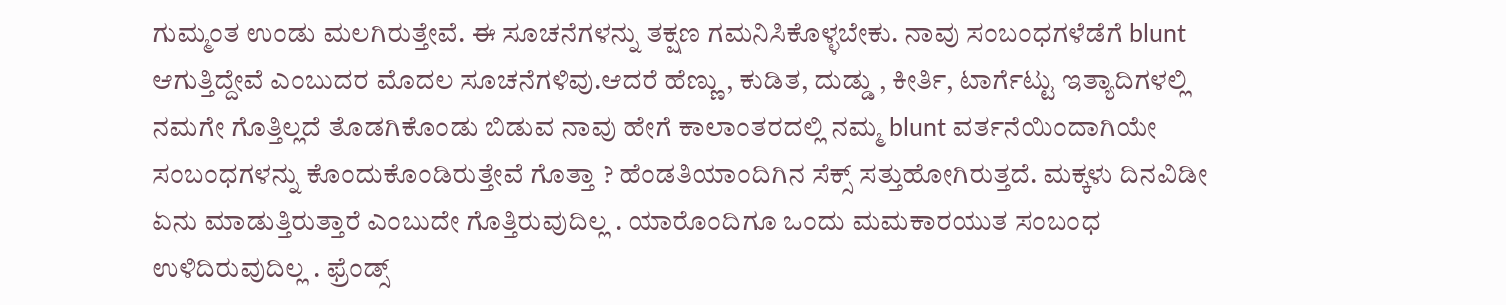ಗುಮ್ಮಂತ ಉಂಡು ಮಲಗಿರುತ್ತೇವೆ. ಈ ಸೂಚನೆಗಳನ್ನು ತಕ್ಷಣ ಗಮನಿಸಿಕೊಳ್ಳಬೇಕು. ನಾವು ಸಂಬಂಧಗಳೆಡೆಗೆ blunt ಆಗುತ್ತಿದ್ದೇವೆ ಎಂಬುದರ ಮೊದಲ ಸೂಚನೆಗಳಿವು.ಆದರೆ ಹೆಣ್ಣು , ಕುಡಿತ, ದುಡ್ಡು , ಕೀರ್ತಿ, ಟಾರ್ಗೆಟ್ಟು ಇತ್ಯಾದಿಗಳಲ್ಲಿ ನಮಗೇ ಗೊತ್ತಿಲ್ಲದೆ ತೊಡಗಿಕೊಂಡು ಬಿಡುವ ನಾವು ಹೇಗೆ ಕಾಲಾಂತರದಲ್ಲಿ ನಮ್ಮ blunt ವರ್ತನೆಯಿಂದಾಗಿಯೇ ಸಂಬಂಧಗಳನ್ನು ಕೊಂದುಕೊಂಡಿರುತ್ತೇವೆ ಗೊತ್ತಾ ? ಹೆಂಡತಿಯಾಂದಿಗಿನ ಸೆಕ್ಸ್ ಸತ್ತುಹೋಗಿರುತ್ತದೆ. ಮಕ್ಕಳು ದಿನವಿಡೀ ಏನು ಮಾಡುತ್ತಿರುತ್ತಾರೆ ಎಂಬುದೇ ಗೊತ್ತಿರುವುದಿಲ್ಲ . ಯಾರೊಂದಿಗೂ ಒಂದು ಮಮಕಾರಯುತ ಸಂಬಂಧ ಉಳಿದಿರುವುದಿಲ್ಲ . ಫ್ರೆಂಡ್ಸ್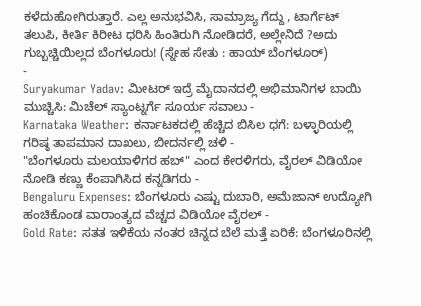ಕಳೆದುಹೋಗಿರುತ್ತಾರೆ. ಎಲ್ಲ ಅನುಭವಿಸಿ, ಸಾಮ್ರಾಜ್ಯ ಗೆದ್ದು , ಟಾರ್ಗೆಟ್ ತಲುಪಿ, ಕೀರ್ತಿ ಕಿರೀಟ ಧರಿಸಿ ಹಿಂತಿರುಗಿ ನೋಡಿದರೆ, ಅಲ್ಲೇನಿದೆ ?ಅದು ಗುಬ್ಬಚ್ಚಿಯಿಲ್ಲದ ಬೆಂಗಳೂರು! (ಸ್ನೇಹ ಸೇತು : ಹಾಯ್ ಬೆಂಗಳೂರ್)
-
Suryakumar Yadav: ಮೀಟರ್ ಇದ್ರೆ ಮೈದಾನದಲ್ಲಿ ಅಭಿಮಾನಿಗಳ ಬಾಯಿ ಮುಚ್ಚಿಸಿ: ಮಿಚೆಲ್ ಸ್ಯಾಂಟ್ನರ್ಗೆ ಸೂರ್ಯ ಸವಾಲು -
Karnataka Weather: ಕರ್ನಾಟಕದಲ್ಲಿ ಹೆಚ್ಚಿದ ಬಿಸಿಲ ಧಗೆ: ಬಳ್ಳಾರಿಯಲ್ಲಿ ಗರಿಷ್ಠ ತಾಪಮಾನ ದಾಖಲು, ಬೀದರ್ನಲ್ಲಿ ಚಳಿ -
"ಬೆಂಗಳೂರು ಮಲಯಾಳಿಗರ ಹಬ್" ಎಂದ ಕೇರಳಿಗರು, ವೈರಲ್ ವಿಡಿಯೋ ನೋಡಿ ಕಣ್ಣು ಕೆಂಪಾಗಿಸಿದ ಕನ್ನಡಿಗರು -
Bengaluru Expenses: ಬೆಂಗಳೂರು ಎಷ್ಟು ದುಬಾರಿ, ಅಮೆಜಾನ್ ಉದ್ಯೋಗಿ ಹಂಚಿಕೊಂಡ ವಾರಾಂತ್ಯದ ವೆಚ್ಚದ ವಿಡಿಯೋ ವೈರಲ್ -
Gold Rate: ಸತತ ಇಳಿಕೆಯ ನಂತರ ಚಿನ್ನದ ಬೆಲೆ ಮತ್ತೆ ಏರಿಕೆ: ಬೆಂಗಳೂರಿನಲ್ಲಿ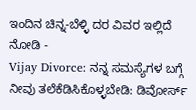ಇಂದಿನ ಚಿನ್ನ-ಬೆಳ್ಳಿ ದರ ವಿವರ ಇಲ್ಲಿದೆ ನೋಡಿ -
Vijay Divorce: ನನ್ನ ಸಮಸ್ಯೆಗಳ ಬಗ್ಗೆ ನೀವು ತಲೆಕೆಡಿಸಿಕೊಳ್ಳಬೇಡಿ: ಡಿವೋರ್ಸ್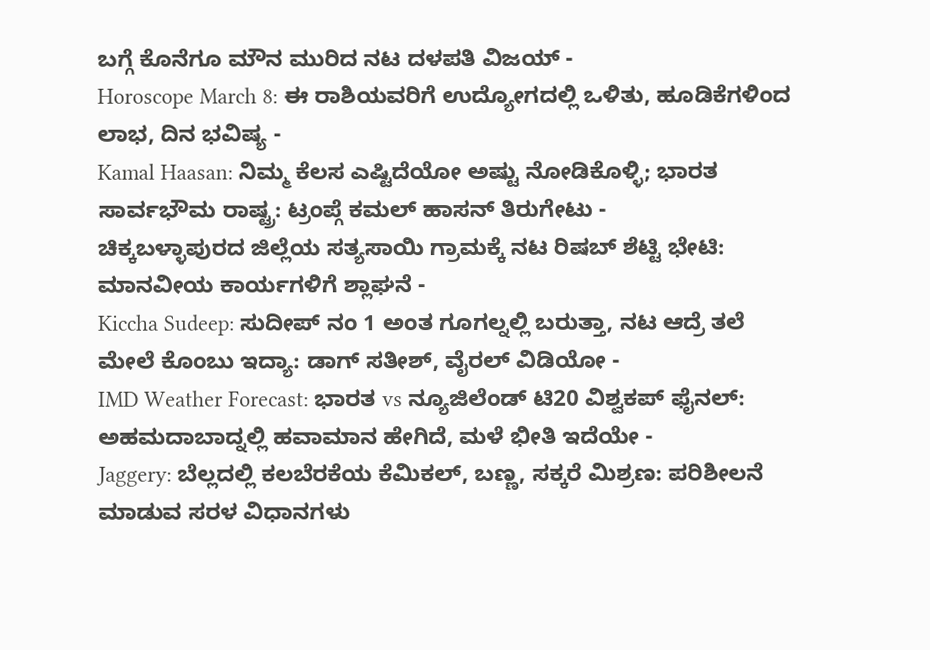ಬಗ್ಗೆ ಕೊನೆಗೂ ಮೌನ ಮುರಿದ ನಟ ದಳಪತಿ ವಿಜಯ್ -
Horoscope March 8: ಈ ರಾಶಿಯವರಿಗೆ ಉದ್ಯೋಗದಲ್ಲಿ ಒಳಿತು, ಹೂಡಿಕೆಗಳಿಂದ ಲಾಭ, ದಿನ ಭವಿಷ್ಯ -
Kamal Haasan: ನಿಮ್ಮ ಕೆಲಸ ಎಷ್ಟಿದೆಯೋ ಅಷ್ಟು ನೋಡಿಕೊಳ್ಳಿ; ಭಾರತ ಸಾರ್ವಭೌಮ ರಾಷ್ಟ್ರ: ಟ್ರಂಪ್ಗೆ ಕಮಲ್ ಹಾಸನ್ ತಿರುಗೇಟು -
ಚಿಕ್ಕಬಳ್ಳಾಪುರದ ಜಿಲ್ಲೆಯ ಸತ್ಯಸಾಯಿ ಗ್ರಾಮಕ್ಕೆ ನಟ ರಿಷಬ್ ಶೆಟ್ಟಿ ಭೇಟಿ: ಮಾನವೀಯ ಕಾರ್ಯಗಳಿಗೆ ಶ್ಲಾಘನೆ -
Kiccha Sudeep: ಸುದೀಪ್ ನಂ 1 ಅಂತ ಗೂಗಲ್ನಲ್ಲಿ ಬರುತ್ತಾ, ನಟ ಆದ್ರೆ ತಲೆ ಮೇಲೆ ಕೊಂಬು ಇದ್ಯಾ: ಡಾಗ್ ಸತೀಶ್, ವೈರಲ್ ವಿಡಿಯೋ -
IMD Weather Forecast: ಭಾರತ vs ನ್ಯೂಜಿಲೆಂಡ್ ಟಿ20 ವಿಶ್ವಕಪ್ ಫೈನಲ್: ಅಹಮದಾಬಾದ್ನಲ್ಲಿ ಹವಾಮಾನ ಹೇಗಿದೆ, ಮಳೆ ಭೀತಿ ಇದೆಯೇ -
Jaggery: ಬೆಲ್ಲದಲ್ಲಿ ಕಲಬೆರಕೆಯ ಕೆಮಿಕಲ್, ಬಣ್ಣ, ಸಕ್ಕರೆ ಮಿಶ್ರಣ: ಪರಿಶೀಲನೆ ಮಾಡುವ ಸರಳ ವಿಧಾನಗಳು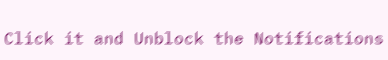Click it and Unblock the Notifications